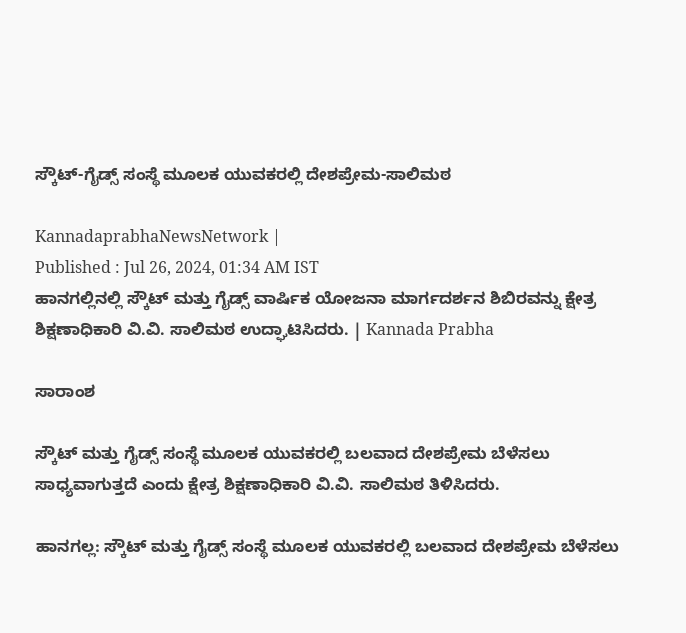ಸ್ಕೌಟ್-ಗೈಡ್ಸ್ ಸಂಸ್ಥೆ ಮೂಲಕ ಯುವಕರಲ್ಲಿ ದೇಶಪ್ರೇಮ-ಸಾಲಿಮಠ

KannadaprabhaNewsNetwork |
Published : Jul 26, 2024, 01:34 AM IST
ಹಾನಗಲ್ಲಿನಲ್ಲಿ ಸ್ಕೌಟ್ ಮತ್ತು ಗೈಡ್ಸ್‌ ವಾರ್ಷಿಕ ಯೋಜನಾ ಮಾರ್ಗದರ್ಶನ ಶಿಬಿರವನ್ನು ಕ್ಷೇತ್ರ ಶಿಕ್ಷಣಾಧಿಕಾರಿ ವಿ.ವಿ. ಸಾಲಿಮಠ ಉದ್ಘಾಟಿಸಿದರು. | Kannada Prabha

ಸಾರಾಂಶ

ಸ್ಕೌಟ್ ಮತ್ತು ಗೈಡ್ಸ್‌ ಸಂಸ್ಥೆ ಮೂಲಕ ಯುವಕರಲ್ಲಿ ಬಲವಾದ ದೇಶಪ್ರೇಮ ಬೆಳೆಸಲು ಸಾಧ್ಯವಾಗುತ್ತದೆ ಎಂದು ಕ್ಷೇತ್ರ ಶಿಕ್ಷಣಾಧಿಕಾರಿ ವಿ.ವಿ. ಸಾಲಿಮಠ ತಿಳಿಸಿದರು.

ಹಾನಗಲ್ಲ: ಸ್ಕೌಟ್ ಮತ್ತು ಗೈಡ್ಸ್‌ ಸಂಸ್ಥೆ ಮೂಲಕ ಯುವಕರಲ್ಲಿ ಬಲವಾದ ದೇಶಪ್ರೇಮ ಬೆಳೆಸಲು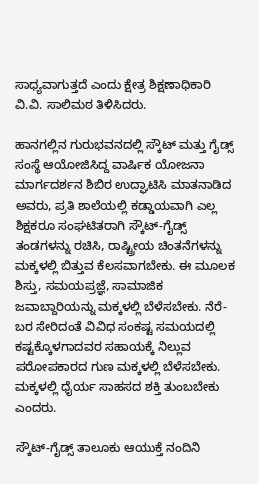ಸಾಧ್ಯವಾಗುತ್ತದೆ ಎಂದು ಕ್ಷೇತ್ರ ಶಿಕ್ಷಣಾಧಿಕಾರಿ ವಿ.ವಿ. ಸಾಲಿಮಠ ತಿಳಿಸಿದರು.

ಹಾನಗಲ್ಲಿನ ಗುರುಭವನದಲ್ಲಿ ಸ್ಕೌಟ್ ಮತ್ತು ಗೈಡ್ಸ್‌ ಸಂಸ್ಥೆ ಆಯೋಜಿಸಿದ್ದ ವಾರ್ಷಿಕ ಯೋಜನಾ ಮಾರ್ಗದರ್ಶನ ಶಿಬಿರ ಉದ್ಘಾಟಿಸಿ ಮಾತನಾಡಿದ ಅವರು, ಪ್ರತಿ ಶಾಲೆಯಲ್ಲಿ ಕಡ್ಡಾಯವಾಗಿ ಎಲ್ಲ ಶಿಕ್ಷಕರೂ ಸಂಘಟಿತರಾಗಿ ಸ್ಕೌಟ್-ಗೈಡ್ಸ್‌ ತಂಡಗಳನ್ನು ರಚಿಸಿ, ರಾಷ್ಟ್ರೀಯ ಚಿಂತನೆಗಳನ್ನು ಮಕ್ಕಳಲ್ಲಿ ಬಿತ್ತುವ ಕೆಲಸವಾಗಬೇಕು. ಈ ಮೂಲಕ ಶಿಸ್ತು, ಸಮಯಪ್ರಜ್ಞೆ, ಸಾಮಾಜಿಕ ಜವಾಬ್ದಾರಿಯನ್ನು ಮಕ್ಕಳಲ್ಲಿ ಬೆಳೆಸಬೇಕು. ನೆರೆ-ಬರ ಸೇರಿದಂತೆ ವಿವಿಧ ಸಂಕಷ್ಟ ಸಮಯದಲ್ಲಿ ಕಷ್ಟಕ್ಕೊಳಗಾದವರ ಸಹಾಯಕ್ಕೆ ನಿಲ್ಲುವ ಪರೋಪಕಾರದ ಗುಣ ಮಕ್ಕಳಲ್ಲಿ ಬೆಳೆಸಬೇಕು. ಮಕ್ಕಳಲ್ಲಿ ಧೈರ್ಯ ಸಾಹಸದ ಶಕ್ತಿ ತುಂಬಬೇಕು ಎಂದರು.

ಸ್ಕೌಟ್-ಗೈಡ್ಸ್‌ ತಾಲೂಕು ಆಯುಕ್ತೆ ನಂದಿನಿ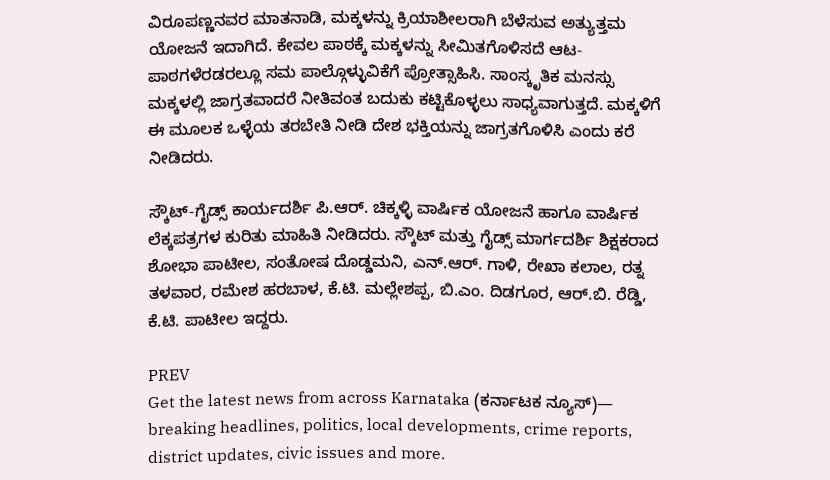ವಿರೂಪಣ್ಣನವರ ಮಾತನಾಡಿ, ಮಕ್ಕಳನ್ನು ಕ್ರಿಯಾಶೀಲರಾಗಿ ಬೆಳೆಸುವ ಅತ್ಯುತ್ತಮ ಯೋಜನೆ ಇದಾಗಿದೆ. ಕೇವಲ ಪಾಠಕ್ಕೆ ಮಕ್ಕಳನ್ನು ಸೀಮಿತಗೊಳಿಸದೆ ಆಟ-ಪಾಠಗಳೆರಡರಲ್ಲೂ ಸಮ ಪಾಲ್ಗೊಳ್ಳುವಿಕೆಗೆ ಪ್ರೋತ್ಸಾಹಿಸಿ. ಸಾಂಸ್ಕೃತಿಕ ಮನಸ್ಸು ಮಕ್ಕಳಲ್ಲಿ ಜಾಗ್ರತವಾದರೆ ನೀತಿವಂತ ಬದುಕು ಕಟ್ಟಿಕೊಳ್ಳಲು ಸಾಧ್ಯವಾಗುತ್ತದೆ. ಮಕ್ಕಳಿಗೆ ಈ ಮೂಲಕ ಒಳ್ಳೆಯ ತರಬೇತಿ ನೀಡಿ ದೇಶ ಭಕ್ತಿಯನ್ನು ಜಾಗ್ರತಗೊಳಿಸಿ ಎಂದು ಕರೆ ನೀಡಿದರು.

ಸ್ಕೌಟ್-ಗೈಡ್ಸ್‌ ಕಾರ್ಯದರ್ಶಿ ಪಿ.ಆರ್. ಚಿಕ್ಕಳ್ಳಿ ವಾರ್ಷಿಕ ಯೋಜನೆ ಹಾಗೂ ವಾರ್ಷಿಕ ಲೆಕ್ಕಪತ್ರಗಳ ಕುರಿತು ಮಾಹಿತಿ ನೀಡಿದರು. ಸ್ಕೌಟ್ ಮತ್ತು ಗೈಡ್ಸ್‌ ಮಾರ್ಗದರ್ಶಿ ಶಿಕ್ಷಕರಾದ ಶೋಭಾ ಪಾಟೀಲ, ಸಂತೋಷ ದೊಡ್ಡಮನಿ, ಎನ್.ಆರ್. ಗಾಳಿ, ರೇಖಾ ಕಲಾಲ, ರತ್ನ ತಳವಾರ, ರಮೇಶ ಹರಬಾಳ, ಕೆ.ಟಿ. ಮಲ್ಲೇಶಪ್ಪ, ಬಿ.ಎಂ. ದಿಡಗೂರ, ಆರ್.ಬಿ. ರೆಡ್ಡಿ, ಕೆ.ಟಿ. ಪಾಟೀಲ ಇದ್ದರು.

PREV
Get the latest news from across Karnataka (ಕರ್ನಾಟಕ ನ್ಯೂಸ್)— breaking headlines, politics, local developments, crime reports, district updates, civic issues and more.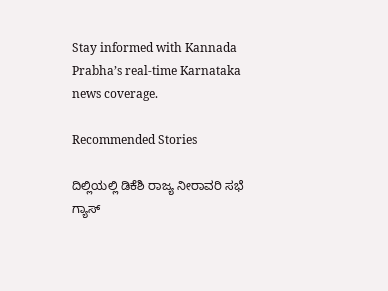Stay informed with Kannada Prabha’s real‑time Karnataka news coverage.

Recommended Stories

ದಿಲ್ಲಿಯಲ್ಲಿ ಡಿಕೆಶಿ ರಾಜ್ಯ ನೀರಾವರಿ ಸಭೆ
ಗ್ಯಾಸ್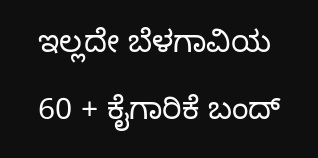ಇಲ್ಲದೇ ಬೆಳಗಾವಿಯ 60 + ಕೈಗಾರಿಕೆ ಬಂದ್‌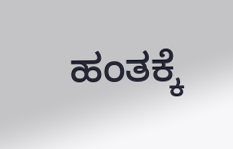ಹಂತಕ್ಕೆ